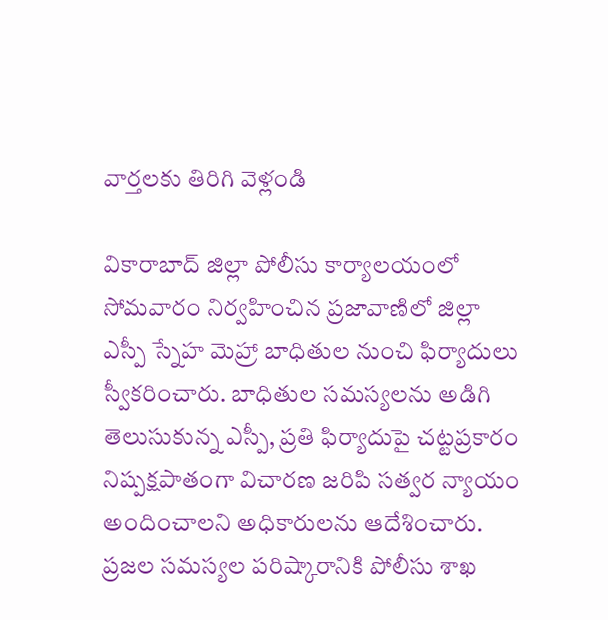వార్తలకు తిరిగి వెళ్లండి

వికారాబాద్ జిల్లా పోలీసు కార్యాలయంలో సోమవారం నిర్వహించిన ప్రజావాణిలో జిల్లా ఎస్పీ స్నేహ మెహ్రా బాధితుల నుంచి ఫిర్యాదులు స్వీకరించారు. బాధితుల సమస్యలను అడిగి తెలుసుకున్న ఎస్పీ, ప్రతి ఫిర్యాదుపై చట్టప్రకారం నిష్పక్షపాతంగా విచారణ జరిపి సత్వర న్యాయం అందించాలని అధికారులను ఆదేశించారు.
ప్రజల సమస్యల పరిష్కారానికి పోలీసు శాఖ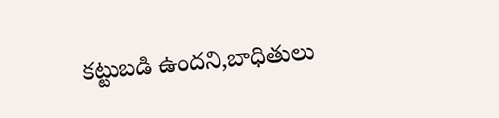కట్టుబడి ఉందని,బాధితులు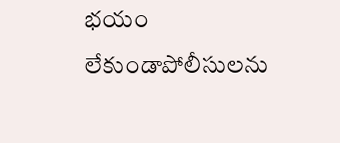భయం లేకుండాపోలీసులను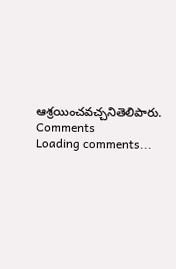ఆశ్రయించవచ్చనితెలిపారు.
Comments
Loading comments...